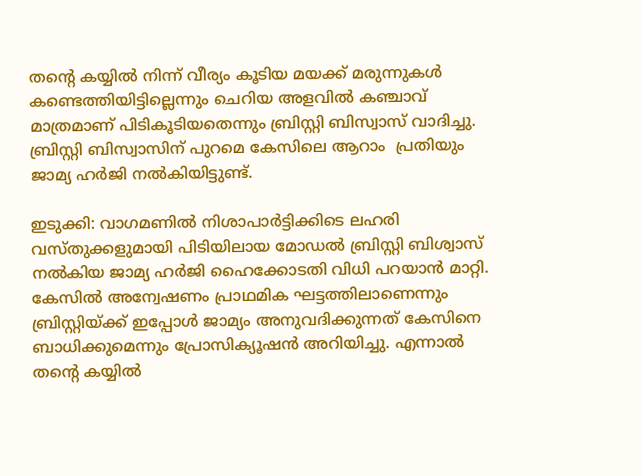തന്‍റെ കയ്യിൽ നിന്ന് വീര്യം കൂടിയ മയക്ക് മരുന്നുകൾ കണ്ടെത്തിയിട്ടില്ലെന്നും ചെറിയ അളവിൽ ക‌ഞ്ചാവ് മാത്രമാണ് പിടികൂടിയതെന്നും ബ്രിസ്റ്റി ബിസ്വാസ് വാദിച്ചു. ബ്രിസ്റ്റി ബിസ്വാസിന് പുറമെ കേസിലെ ആറാം  പ്രതിയും ജാമ്യ ഹർജി നൽകിയിട്ടുണ്ട്.

ഇടുക്കി: വാഗമണിൽ നിശാപാർട്ടിക്കിടെ ലഹരി വസ്തുക്കളുമായി പിടിയിലായ മോഡൽ ബ്രിസ്റ്റി ബിശ്വാസ് നൽകിയ ജാമ്യ ഹർജി ഹൈക്കോടതി വിധി പറയാൻ മാറ്റി. കേസിൽ അന്വേഷണം പ്രാഥമിക ഘട്ടത്തിലാണെന്നും ബ്രിസ്റ്റിയ്ക്ക് ഇപ്പോൾ ജാമ്യം അനുവദിക്കുന്നത് കേസിനെ ബാധിക്കുമെന്നും പ്രോസിക്യൂഷൻ അറിയിച്ചു. എന്നാൽ തന്‍റെ കയ്യിൽ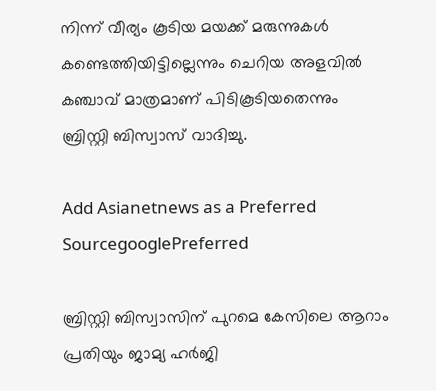നിന്ന് വീര്യം കൂടിയ മയക്ക് മരുന്നുകൾ കണ്ടെത്തിയിട്ടില്ലെന്നും ചെറിയ അളവിൽ ക‌ഞ്ചാവ് മാത്രമാണ് പിടികൂടിയതെന്നും ബ്രിസ്റ്റി ബിസ്വാസ് വാദിച്ചു.

Add Asianetnews as a Preferred SourcegooglePreferred

ബ്രിസ്റ്റി ബിസ്വാസിന് പുറമെ കേസിലെ ആറാം പ്രതിയും ജാമ്യ ഹർജി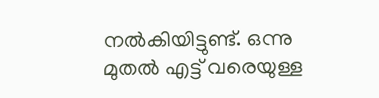നൽകിയിട്ടുണ്ട്. ഒന്നു മുതൽ എട്ട് വരെയുള്ള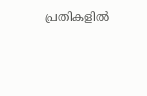പ്രതികളിൽ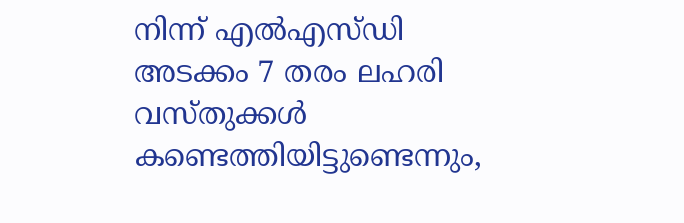നിന്ന് എൽഎസ്ഡി അടക്കം 7 തരം ലഹരി വസ്തുക്കൾ കണ്ടെത്തിയിട്ടുണ്ടെന്നും,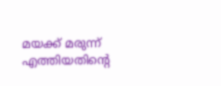മയക്ക് മരുന്ന് എത്തിയതിന്‍റെ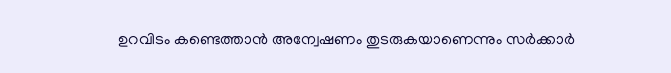ഉറവിടം കണ്ടെത്താൻ അന്വേഷണം തുടരുകയാണെന്നും സർക്കാർ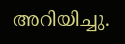അറിയിച്ചു.